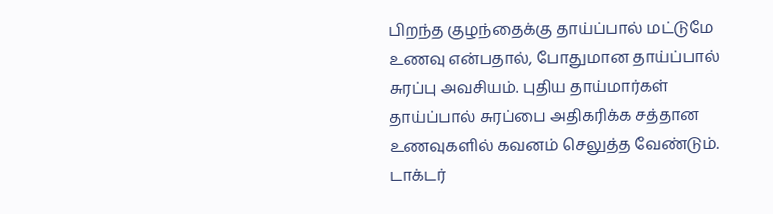பிறந்த குழந்தைக்கு தாய்ப்பால் மட்டுமே உணவு என்பதால், போதுமான தாய்ப்பால் சுரப்பு அவசியம். புதிய தாய்மார்கள் தாய்ப்பால் சுரப்பை அதிகரிக்க சத்தான உணவுகளில் கவனம் செலுத்த வேண்டும். டாக்டர்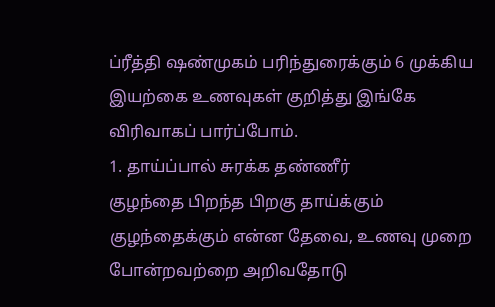ப்ரீத்தி ஷண்முகம் பரிந்துரைக்கும் 6 முக்கிய இயற்கை உணவுகள் குறித்து இங்கே விரிவாகப் பார்ப்போம்.
1. தாய்ப்பால் சுரக்க தண்ணீர்
குழந்தை பிறந்த பிறகு தாய்க்கும் குழந்தைக்கும் என்ன தேவை, உணவு முறை போன்றவற்றை அறிவதோடு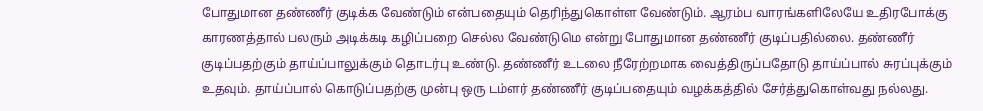போதுமான தண்ணீர் குடிக்க வேண்டும் என்பதையும் தெரிந்துகொள்ள வேண்டும். ஆரம்ப வாரங்களிலேயே உதிரபோக்கு காரணத்தால் பலரும் அடிக்கடி கழிப்பறை செல்ல வேண்டுமெ என்று போதுமான தண்ணீர் குடிப்பதில்லை. தண்ணீர் குடிப்பதற்கும் தாய்ப்பாலுக்கும் தொடர்பு உண்டு. தண்ணீர் உடலை நீரேற்றமாக வைத்திருப்பதோடு தாய்ப்பால் சுரப்புக்கும் உதவும். தாய்ப்பால் கொடுப்பதற்கு முன்பு ஒரு டம்ளர் தண்ணீர் குடிப்பதையும் வழக்கத்தில் சேர்த்துகொள்வது நல்லது.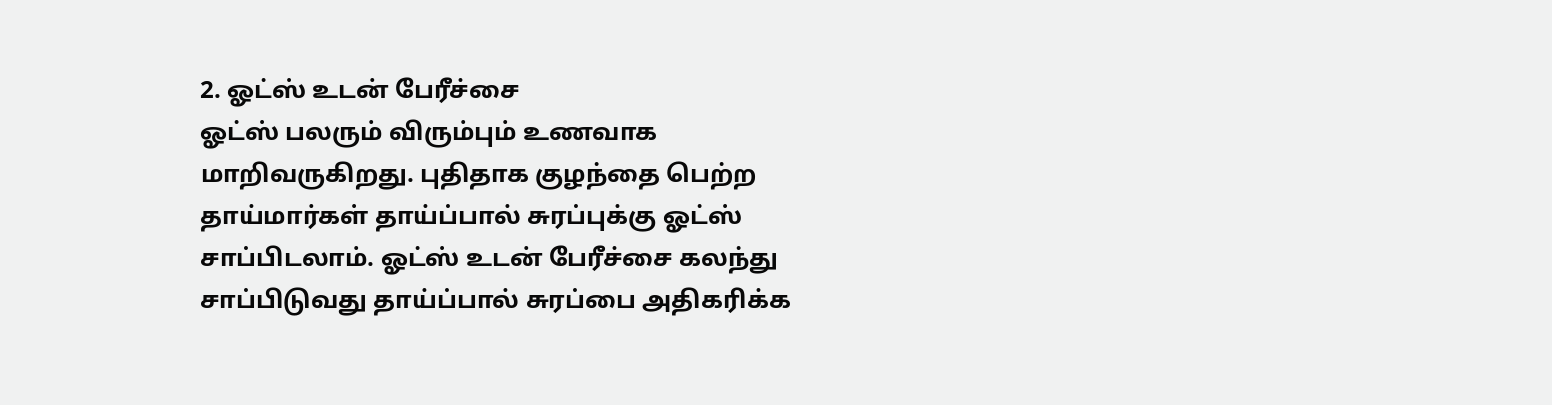2. ஓட்ஸ் உடன் பேரீச்சை
ஓட்ஸ் பலரும் விரும்பும் உணவாக மாறிவருகிறது. புதிதாக குழந்தை பெற்ற தாய்மார்கள் தாய்ப்பால் சுரப்புக்கு ஓட்ஸ் சாப்பிடலாம். ஓட்ஸ் உடன் பேரீச்சை கலந்து சாப்பிடுவது தாய்ப்பால் சுரப்பை அதிகரிக்க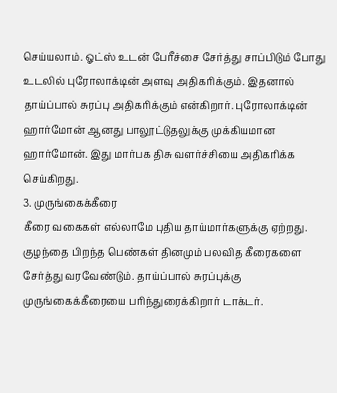செய்யலாம். ஓட்ஸ் உடன் பேரீச்சை சேர்த்து சாப்பிடும் போது உடலில் புரோலாக்டின் அளவு அதிகரிக்கும். இதனால் தாய்ப்பால் சுரப்பு அதிகரிக்கும் என்கிறார். புரோலாக்டின் ஹார்மோன் ஆனது பாலூட்டுதலுக்கு முக்கியமான ஹார்மோன். இது மார்பக திசு வளர்ச்சியை அதிகரிக்க செய்கிறது.
3. முருங்கைக்கீரை
கீரை வகைகள் எல்லாமே புதிய தாய்மார்களுக்கு ஏற்றது. குழந்தை பிறந்த பெண்கள் தினமும் பலவித கீரைகளை சேர்த்து வரவேண்டும். தாய்ப்பால் சுரப்புக்கு முருங்கைக்கீரையை பரிந்துரைக்கிறார் டாக்டர்.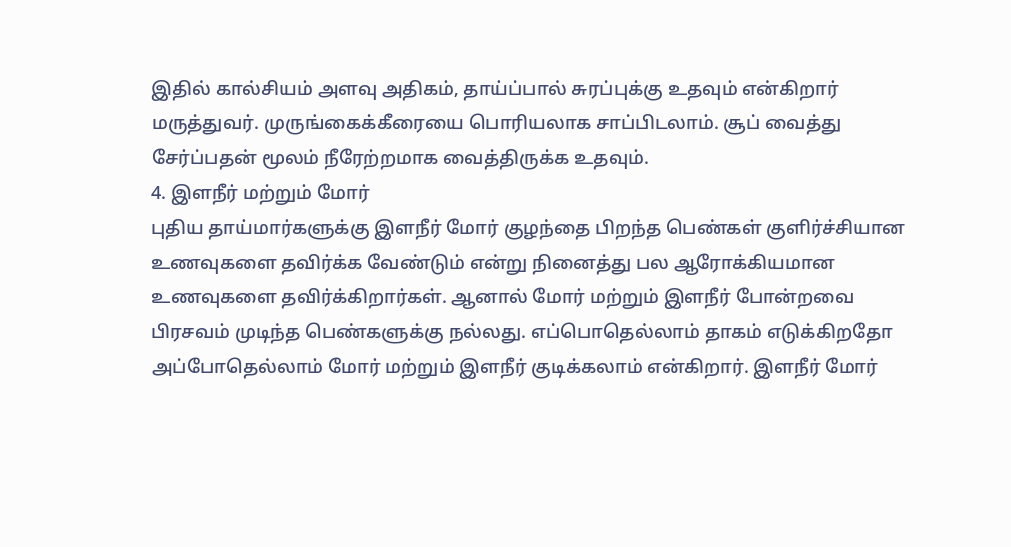இதில் கால்சியம் அளவு அதிகம், தாய்ப்பால் சுரப்புக்கு உதவும் என்கிறார் மருத்துவர். முருங்கைக்கீரையை பொரியலாக சாப்பிடலாம். சூப் வைத்து சேர்ப்பதன் மூலம் நீரேற்றமாக வைத்திருக்க உதவும்.
4. இளநீர் மற்றும் மோர்
புதிய தாய்மார்களுக்கு இளநீர் மோர் குழந்தை பிறந்த பெண்கள் குளிர்ச்சியான உணவுகளை தவிர்க்க வேண்டும் என்று நினைத்து பல ஆரோக்கியமான உணவுகளை தவிர்க்கிறார்கள். ஆனால் மோர் மற்றும் இளநீர் போன்றவை பிரசவம் முடிந்த பெண்களுக்கு நல்லது. எப்பொதெல்லாம் தாகம் எடுக்கிறதோ அப்போதெல்லாம் மோர் மற்றும் இளநீர் குடிக்கலாம் என்கிறார். இளநீர் மோர்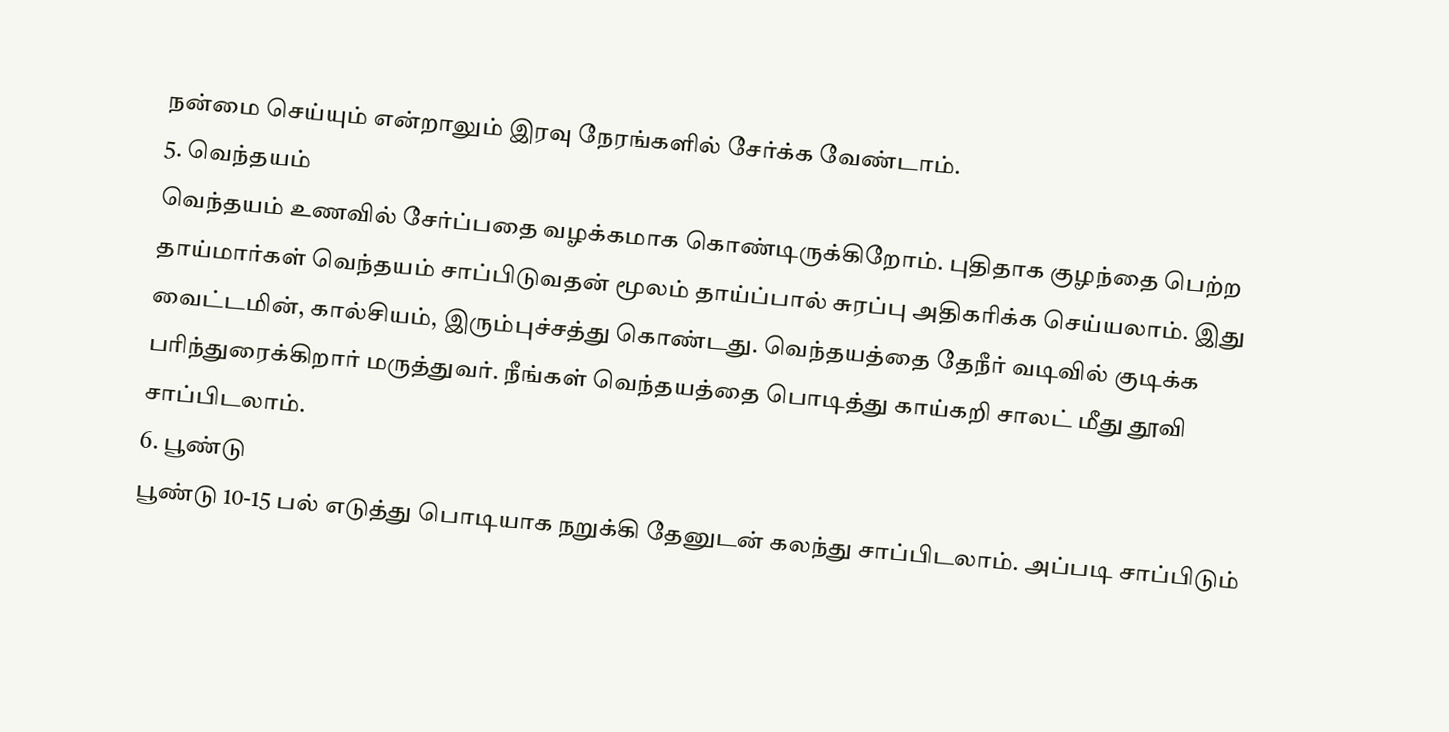நன்மை செய்யும் என்றாலும் இரவு நேரங்களில் சேர்க்க வேண்டாம்.
5. வெந்தயம்
வெந்தயம் உணவில் சேர்ப்பதை வழக்கமாக கொண்டிருக்கிறோம். புதிதாக குழந்தை பெற்ற தாய்மார்கள் வெந்தயம் சாப்பிடுவதன் மூலம் தாய்ப்பால் சுரப்பு அதிகரிக்க செய்யலாம். இது வைட்டமின், கால்சியம், இரும்புச்சத்து கொண்டது. வெந்தயத்தை தேநீர் வடிவில் குடிக்க பரிந்துரைக்கிறார் மருத்துவர். நீங்கள் வெந்தயத்தை பொடித்து காய்கறி சாலட் மீது தூவி சாப்பிடலாம்.
6. பூண்டு
பூண்டு 10-15 பல் எடுத்து பொடியாக நறுக்கி தேனுடன் கலந்து சாப்பிடலாம். அப்படி சாப்பிடும்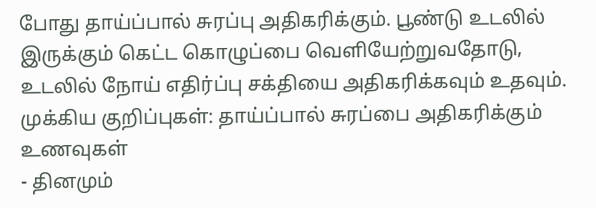போது தாய்ப்பால் சுரப்பு அதிகரிக்கும். பூண்டு உடலில் இருக்கும் கெட்ட கொழுப்பை வெளியேற்றுவதோடு, உடலில் நோய் எதிர்ப்பு சக்தியை அதிகரிக்கவும் உதவும்.
முக்கிய குறிப்புகள்: தாய்ப்பால் சுரப்பை அதிகரிக்கும் உணவுகள்
- தினமும்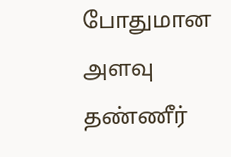போதுமான அளவு தண்ணீர்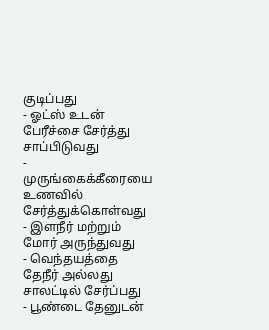குடிப்பது
- ஓட்ஸ் உடன் பேரீச்சை சேர்த்து சாப்பிடுவது
- முருங்கைக்கீரையை உணவில் சேர்த்துக்கொள்வது
- இளநீர் மற்றும் மோர் அருந்துவது
- வெந்தயத்தை தேநீர் அல்லது சாலட்டில் சேர்ப்பது
- பூண்டை தேனுடன்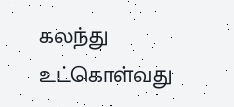கலந்து உட்கொள்வது